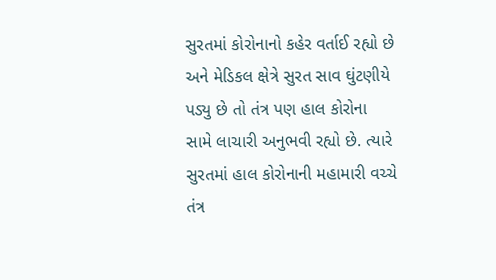સુરતમાં કોરોનાનો કહેર વર્તાઈ રહ્યો છે અને મેડિકલ ક્ષેત્રે સુરત સાવ ઘુંટણીયે પડ્યુ છે તો તંત્ર પણ હાલ કોરોના સામે લાચારી અનુભવી રહ્યો છે. ત્યારે સુરતમાં હાલ કોરોનાની મહામારી વચ્ચે તંત્ર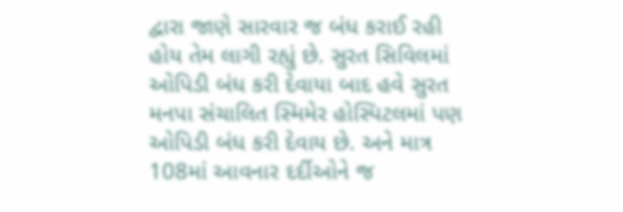દ્વારા જાણે સારવાર જ બંધ કરાઈ રહી હોય તેમ લાગી રહ્યું છે. સુરત સિવિલમાં ઓપિડી બંધ કરી દેવાયા બાદ હવે સુરત મનપા સંચાલિત સ્મિમેર હોસ્પિટલમાં પણ ઓપિડી બંધ કરી દેવાય છે. અને માત્ર 108માં આવનાર દર્દીઓને જ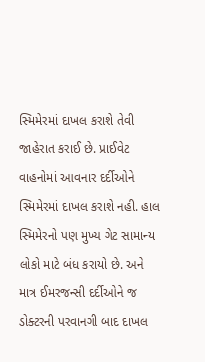સ્મિમેરમાં દાખલ કરાશે તેવી જાહેરાત કરાઈ છે. પ્રાઈવેટ વાહનોમાં આવનાર દર્દીઓને સ્મિમેરમાં દાખલ કરાશે નહી. હાલ સ્મિમેરનો પણ મુખ્ય ગેટ સામાન્ય લોકો માટે બંધ કરાયો છે. અને માત્ર ઈમરજન્સી દર્દીઓને જ ડોક્ટરની પરવાનગી બાદ દાખલ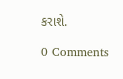કરાશે.

0 Comments